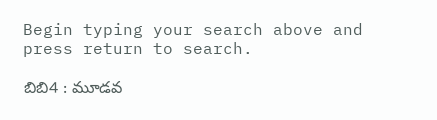Begin typing your search above and press return to search.

బిబి4 : మూడవ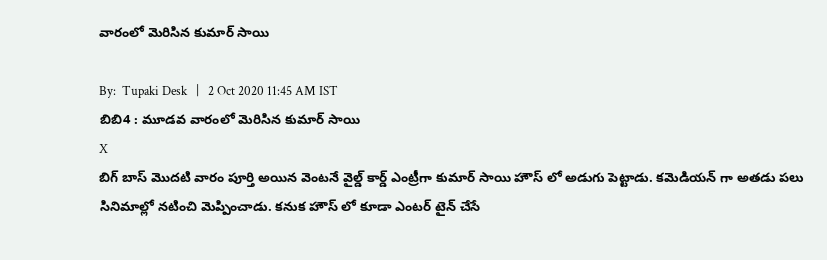వారంలో మెరిసిన కుమార్‌ సాయి

By:  Tupaki Desk   |   2 Oct 2020 11:45 AM IST
బిబి4 : మూడవ వారంలో మెరిసిన కుమార్‌ సాయి
X
బిగ్‌ బాస్‌ మొదటి వారం పూర్తి అయిన వెంటనే వైల్డ్‌ కార్డ్‌ ఎంట్రీగా కుమార్‌ సాయి హౌస్‌ లో అడుగు పెట్టాడు. కమెడియన్‌ గా అతడు పలు సినిమాల్లో నటించి మెప్పించాడు. కనుక హౌస్‌ లో కూడా ఎంటర్‌ టైన్‌ చేసే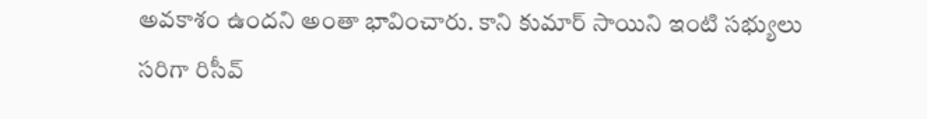అవకాశం ఉందని అంతా భావించారు. కాని కుమార్‌ సాయిని ఇంటి సభ్యులు సరిగా రిసీవ్‌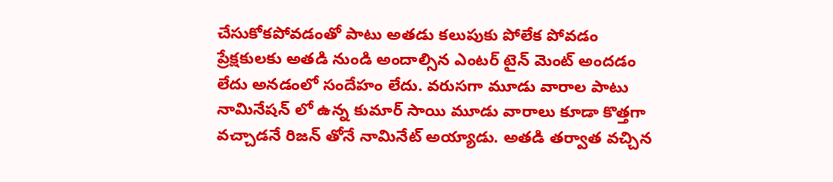చేసుకోకపోవడంతో పాటు అతడు కలుపుకు పోలేక పోవడం ప్రేక్షకులకు అతడి నుండి అందాల్సిన ఎంటర్‌ టైన్‌ మెంట్‌ అందడం లేదు అనడంలో సందేహం లేదు. వరుసగా మూడు వారాల పాటు నామినేషన్‌ లో ఉన్న కుమార్‌ సాయి మూడు వారాలు కూడా కొత్తగా వచ్చాడనే రిజన్‌ తోనే నామినేట్‌ అయ్యాడు. అతడి తర్వాత వచ్చిన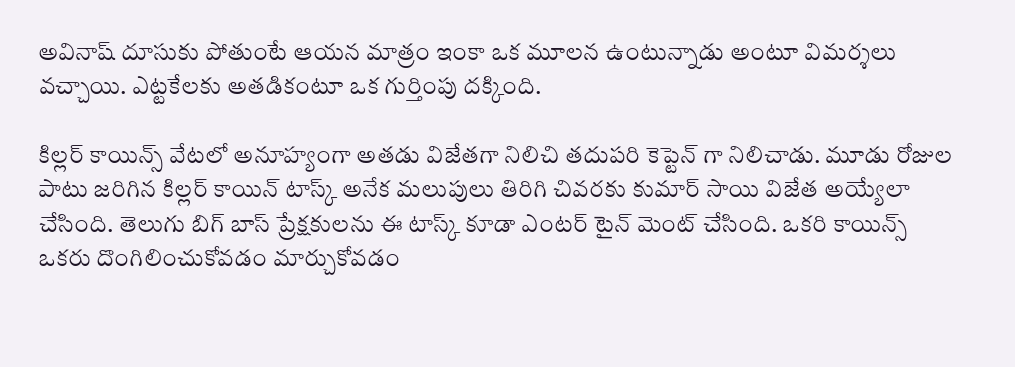అవినాష్‌ దూసుకు పోతుంటే ఆయన మాత్రం ఇంకా ఒక మూలన ఉంటున్నాడు అంటూ విమర్శలు వచ్చాయి. ఎట్టకేలకు అతడికంటూ ఒక గుర్తింపు దక్కింది.

కిల్లర్‌ కాయిన్స్‌ వేటలో అనూహ్యంగా అతడు విజేతగా నిలిచి తదుపరి కెప్టెన్‌ గా నిలిచాడు. మూడు రోజుల పాటు జరిగిన కిల్లర్‌ కాయిన్‌ టాస్క్‌ అనేక మలుపులు తిరిగి చివరకు కుమార్‌ సాయి విజేత అయ్యేలా చేసింది. తెలుగు బిగ్‌ బాస్‌ ప్రేక్షకులను ఈ టాస్క్‌ కూడా ఎంటర్‌ టైన్‌ మెంట్‌ చేసింది. ఒకరి కాయిన్స్‌ ఒకరు దొంగిలించుకోవడం మార్చుకోవడం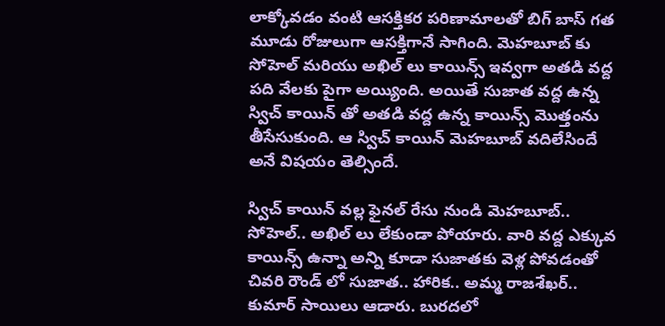లాక్కోవడం వంటి ఆసక్తికర పరిణామాలతో బిగ్‌ బాస్‌ గత మూడు రోజులుగా ఆసక్తిగానే సాగింది. మెహబూబ్‌ కు సోహెల్‌ మరియు అఖిల్‌ లు కాయిన్స్‌ ఇవ్వగా అతడి వద్ద పది వేలకు పైగా అయ్యింది. అయితే సుజాత వద్ద ఉన్న స్విచ్‌ కాయిన్‌ తో అతడి వద్ద ఉన్న కాయిన్స్‌ మొత్తంను తీసేసుకుంది. ఆ స్విచ్‌ కాయిన్‌ మెహబూబ్‌ వదిలేసిందే అనే విషయం తెల్సిందే.

స్విచ్‌ కాయిన్‌ వల్ల ఫైనల్‌ రేసు నుండి మెహబూబ్‌.. సోహెల్‌.. అఖిల్‌ లు లేకుండా పోయారు. వారి వద్ద ఎక్కువ కాయిన్స్‌ ఉన్నా అన్ని కూడా సుజాతకు వెళ్ల పోవడంతో చివరి రౌండ్‌ లో సుజాత.. హారిక.. అమ్మ రాజశేఖర్‌.. కుమార్‌ సాయిలు ఆడారు. బురదలో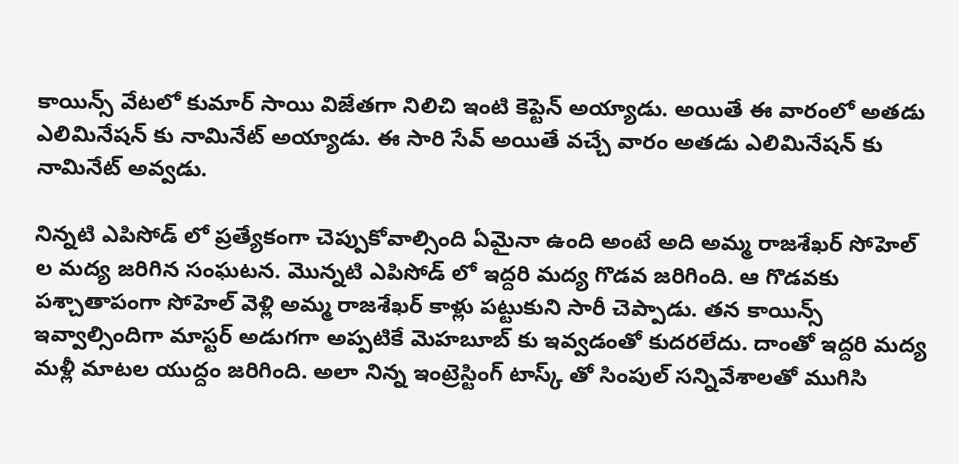కాయిన్స్‌ వేటలో కుమార్‌ సాయి విజేతగా నిలిచి ఇంటి కెప్టెన్‌ అయ్యాడు. అయితే ఈ వారంలో అతడు ఎలిమినేషన్‌ కు నామినేట్‌ అయ్యాడు. ఈ సారి సేవ్‌ అయితే వచ్చే వారం అతడు ఎలిమినేషన్‌ కు నామినేట్‌ అవ్వడు.

నిన్నటి ఎపిసోడ్‌ లో ప్రత్యేకంగా చెప్పుకోవాల్సింది ఏమైనా ఉంది అంటే అది అమ్మ రాజశేఖర్‌ సోహెల్‌ ల మద్య జరిగిన సంఘటన. మొన్నటి ఎపిసోడ్‌ లో ఇద్దరి మద్య గొడవ జరిగింది. ఆ గొడవకు పశ్చాతాపంగా సోహెల్‌ వెళ్లి అమ్మ రాజశేఖర్‌ కాళ్లు పట్టుకుని సారీ చెప్పాడు. తన కాయిన్స్‌ ఇవ్వాల్సిందిగా మాస్టర్‌ అడుగగా అప్పటికే మెహబూబ్‌ కు ఇవ్వడంతో కుదరలేదు. దాంతో ఇద్దరి మద్య మళ్లీ మాటల యుద్దం జరిగింది. అలా నిన్న ఇంట్రెస్టింగ్‌ టాస్క్‌ తో సింపుల్‌ సన్నివేశాలతో ముగిసి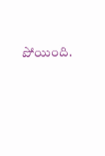పోయింది.